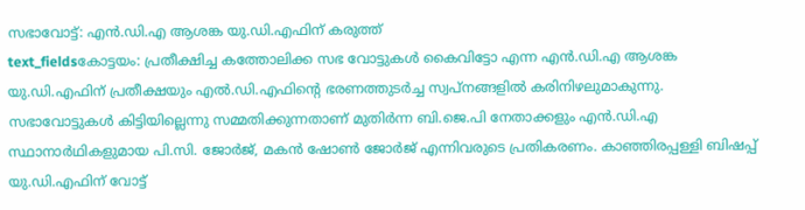സഭാവോട്ട്: എൻ.ഡി.എ ആശങ്ക യു.ഡി.എഫിന് കരുത്ത്
text_fieldsകോട്ടയം: പ്രതീക്ഷിച്ച കത്തോലിക്ക സഭ വോട്ടുകൾ കൈവിട്ടോ എന്ന എൻ.ഡി.എ ആശങ്ക യു.ഡി.എഫിന് പ്രതീക്ഷയും എൽ.ഡി.എഫിന്റെ ഭരണത്തുടർച്ച സ്വപ്നങ്ങളിൽ കരിനിഴലുമാകുന്നു. സഭാവോട്ടുകൾ കിട്ടിയില്ലെന്നു സമ്മതിക്കുന്നതാണ് മുതിർന്ന ബി.ജെ.പി നേതാക്കളും എൻ.ഡി.എ സ്ഥാനാർഥികളുമായ പി.സി. ജോർജ്, മകൻ ഷോൺ ജോർജ് എന്നിവരുടെ പ്രതികരണം. കാഞ്ഞിരപ്പള്ളി ബിഷപ്പ് യു.ഡി.എഫിന് വോട്ട്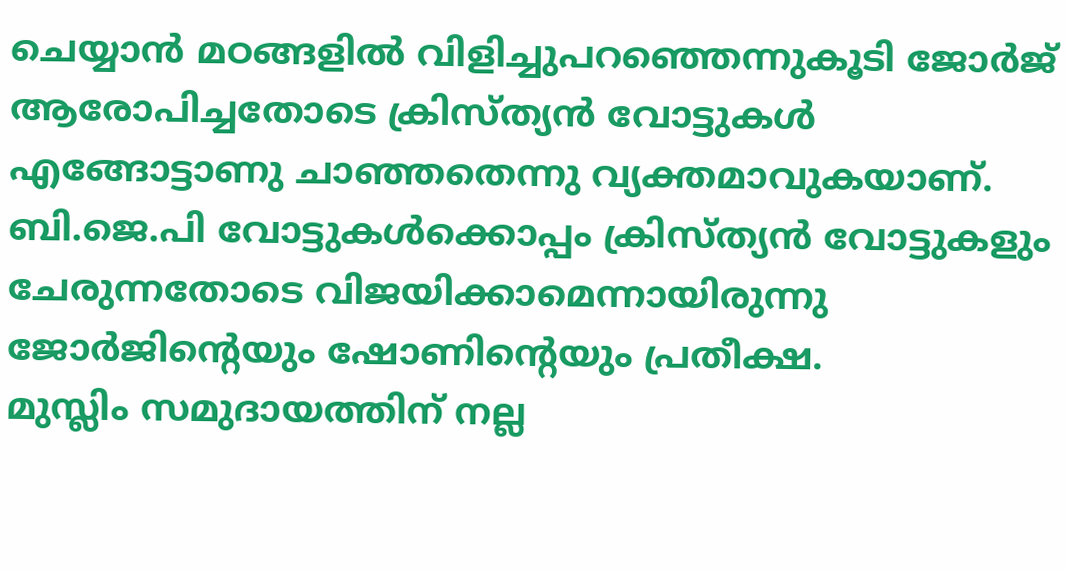ചെയ്യാൻ മഠങ്ങളിൽ വിളിച്ചുപറഞ്ഞെന്നുകൂടി ജോർജ് ആരോപിച്ചതോടെ ക്രിസ്ത്യൻ വോട്ടുകൾ എങ്ങോട്ടാണു ചാഞ്ഞതെന്നു വ്യക്തമാവുകയാണ്. ബി.ജെ.പി വോട്ടുകൾക്കൊപ്പം ക്രിസ്ത്യൻ വോട്ടുകളും ചേരുന്നതോടെ വിജയിക്കാമെന്നായിരുന്നു ജോർജിന്റെയും ഷോണിന്റെയും പ്രതീക്ഷ.
മുസ്ലിം സമുദായത്തിന് നല്ല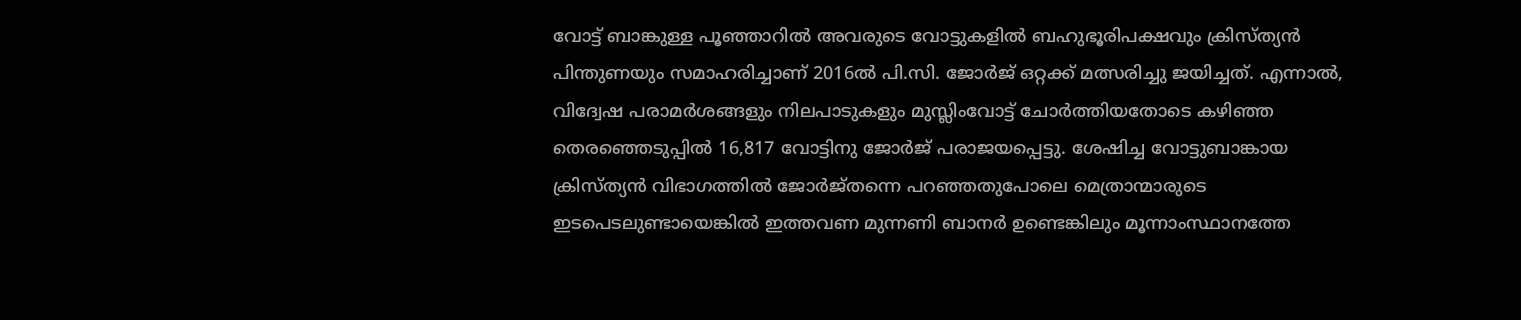വോട്ട് ബാങ്കുള്ള പൂഞ്ഞാറിൽ അവരുടെ വോട്ടുകളിൽ ബഹുഭൂരിപക്ഷവും ക്രിസ്ത്യൻ പിന്തുണയും സമാഹരിച്ചാണ് 2016ൽ പി.സി. ജോർജ് ഒറ്റക്ക് മത്സരിച്ചു ജയിച്ചത്. എന്നാൽ, വിദ്വേഷ പരാമർശങ്ങളും നിലപാടുകളും മുസ്ലിംവോട്ട് ചോർത്തിയതോടെ കഴിഞ്ഞ തെരഞ്ഞെടുപ്പിൽ 16,817 വോട്ടിനു ജോർജ് പരാജയപ്പെട്ടു. ശേഷിച്ച വോട്ടുബാങ്കായ ക്രിസ്ത്യൻ വിഭാഗത്തിൽ ജോർജ്തന്നെ പറഞ്ഞതുപോലെ മെത്രാന്മാരുടെ ഇടപെടലുണ്ടായെങ്കിൽ ഇത്തവണ മുന്നണി ബാനർ ഉണ്ടെങ്കിലും മൂന്നാംസ്ഥാനത്തേ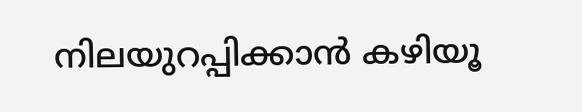നിലയുറപ്പിക്കാൻ കഴിയൂ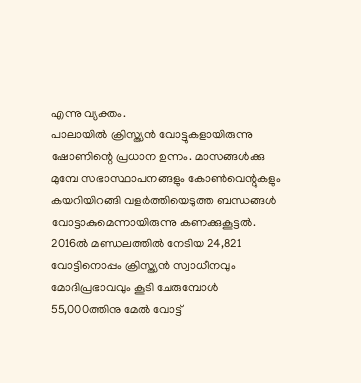എന്നു വ്യക്തം.
പാലായിൽ ക്രിസ്ത്യൻ വോട്ടുകളായിരുന്നു ഷോണിന്റെ പ്രധാന ഉന്നം. മാസങ്ങൾക്കു മുമ്പേ സഭാസ്ഥാപനങ്ങളും കോൺവെന്റുകളും കയറിയിറങ്ങി വളർത്തിയെടുത്ത ബന്ധങ്ങൾ വോട്ടാകുമെന്നായിരുന്നു കണക്കുകൂട്ടൽ. 2016ൽ മണ്ഡലത്തിൽ നേടിയ 24,821 വോട്ടിനൊപ്പം ക്രിസ്ത്യൻ സ്വാധീനവും മോദിപ്രഭാവവും കൂടി ചേരുമ്പോൾ 55,000ത്തിനു മേൽ വോട്ട്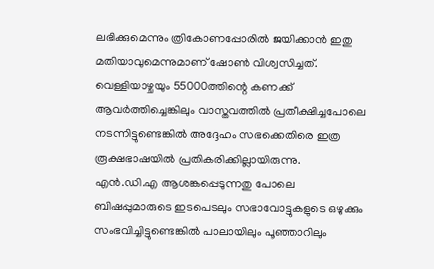ലഭിക്കുമെന്നും ത്രികോണപ്പോരിൽ ജയിക്കാൻ ഇതു മതിയാവുമെന്നുമാണ് ഷോൺ വിശ്വസിച്ചത്. വെള്ളിയാഴ്ചയും 55000ത്തിന്റെ കണക്ക് ആവർത്തിച്ചെങ്കിലും വാസ്തവത്തിൽ പ്രതീക്ഷിച്ചപോലെ നടന്നിട്ടുണ്ടെങ്കിൽ അദ്ദേഹം സഭക്കെതിരെ ഇത്ര രൂക്ഷഭാഷയിൽ പ്രതികരിക്കില്ലായിരുന്നു.
എൻ.ഡി.എ ആശങ്കപ്പെടുന്നതു പോലെ ബിഷപ്പുമാരുടെ ഇടപെടലും സഭാവോട്ടുകളുടെ ഒഴുക്കും സംഭവിച്ചിട്ടുണ്ടെങ്കിൽ പാലായിലും പൂഞ്ഞാറിലും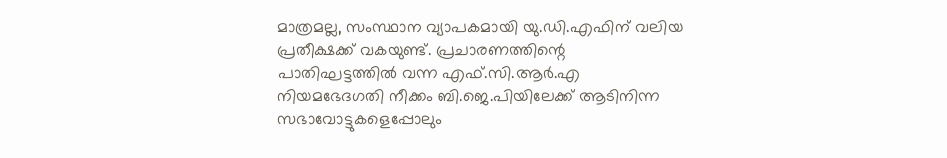മാത്രമല്ല, സംസ്ഥാന വ്യാപകമായി യു.ഡി.എഫിന് വലിയ പ്രതീക്ഷക്ക് വകയുണ്ട്. പ്രചാരണത്തിന്റെ പാതിഘട്ടത്തിൽ വന്ന എഫ്.സി.ആർ.എ നിയമഭേദഗതി നീക്കം ബി.ജെ.പിയിലേക്ക് ആടിനിന്ന സഭാവോട്ടുകളെപ്പോലും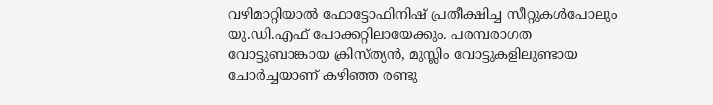വഴിമാറ്റിയാൽ ഫോട്ടോഫിനിഷ് പ്രതീക്ഷിച്ച സീറ്റുകൾപോലും യു.ഡി.എഫ് പോക്കറ്റിലായേക്കും. പരമ്പരാഗത വോട്ടുബാങ്കായ ക്രിസ്ത്യൻ, മുസ്ലിം വോട്ടുകളിലുണ്ടായ ചോർച്ചയാണ് കഴിഞ്ഞ രണ്ടു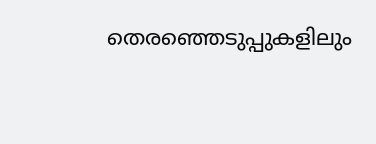തെരഞ്ഞെടുപ്പുകളിലും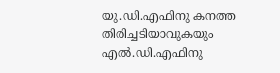യു.ഡി.എഫിനു കനത്ത തിരിച്ചടിയാവുകയും എൽ.ഡി.എഫിനു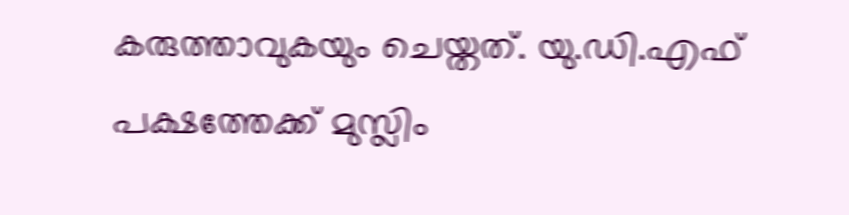കരുത്താവുകയും ചെയ്തത്. യു.ഡി.എഫ് പക്ഷത്തേക്ക് മുസ്ലിം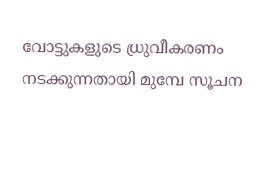വോട്ടുകളുടെ ധ്രുവീകരണം നടക്കുന്നതായി മുമ്പേ സൂചന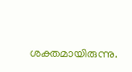ശക്തമായിരുന്നു.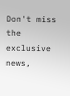Don't miss the exclusive news,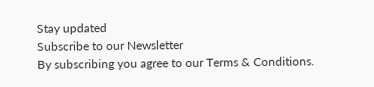Stay updated
Subscribe to our Newsletter
By subscribing you agree to our Terms & Conditions.